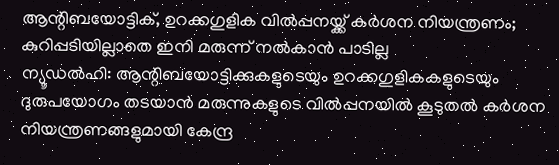ആന്റിബയോട്ടിക്, ഉറക്കഗുളിക വിൽപ്പനയ്ക്ക് കർശന നിയന്ത്രണം; കുറിപ്പടിയില്ലാതെ ഇനി മരുന്ന് നൽകാൻ പാടില്ല
ന്യൂഡൽഹി: ആന്റിബയോട്ടിക്കുകളുടെയും ഉറക്കഗുളികകളുടെയും ദുരുപയോഗം തടയാൻ മരുന്നുകളുടെ വിൽപ്പനയിൽ കൂടുതൽ കർശന നിയന്ത്രണങ്ങളുമായി കേന്ദ്ര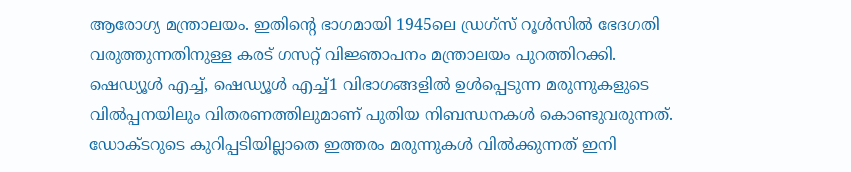ആരോഗ്യ മന്ത്രാലയം. ഇതിന്റെ ഭാഗമായി 1945ലെ ഡ്രഗ്സ് റൂൾസിൽ ഭേദഗതി വരുത്തുന്നതിനുള്ള കരട് ഗസറ്റ് വിജ്ഞാപനം മന്ത്രാലയം പുറത്തിറക്കി.
ഷെഡ്യൂൾ എച്ച്, ഷെഡ്യൂൾ എച്ച്1 വിഭാഗങ്ങളിൽ ഉൾപ്പെടുന്ന മരുന്നുകളുടെ വിൽപ്പനയിലും വിതരണത്തിലുമാണ് പുതിയ നിബന്ധനകൾ കൊണ്ടുവരുന്നത്. ഡോക്ടറുടെ കുറിപ്പടിയില്ലാതെ ഇത്തരം മരുന്നുകൾ വിൽക്കുന്നത് ഇനി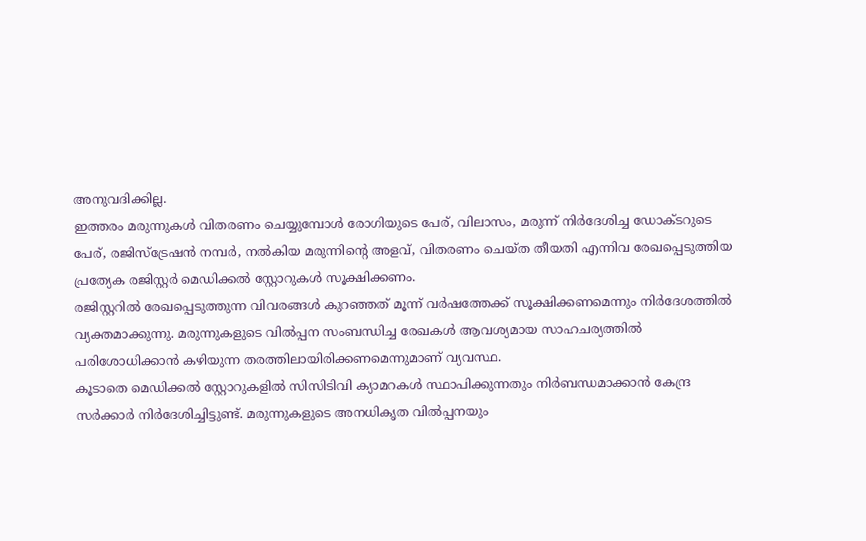അനുവദിക്കില്ല.
ഇത്തരം മരുന്നുകൾ വിതരണം ചെയ്യുമ്പോൾ രോഗിയുടെ പേര്, വിലാസം, മരുന്ന് നിർദേശിച്ച ഡോക്ടറുടെ പേര്, രജിസ്ട്രേഷൻ നമ്പർ, നൽകിയ മരുന്നിന്റെ അളവ്, വിതരണം ചെയ്ത തീയതി എന്നിവ രേഖപ്പെടുത്തിയ പ്രത്യേക രജിസ്റ്റർ മെഡിക്കൽ സ്റ്റോറുകൾ സൂക്ഷിക്കണം.
രജിസ്റ്ററിൽ രേഖപ്പെടുത്തുന്ന വിവരങ്ങൾ കുറഞ്ഞത് മൂന്ന് വർഷത്തേക്ക് സൂക്ഷിക്കണമെന്നും നിർദേശത്തിൽ വ്യക്തമാക്കുന്നു. മരുന്നുകളുടെ വിൽപ്പന സംബന്ധിച്ച രേഖകൾ ആവശ്യമായ സാഹചര്യത്തിൽ പരിശോധിക്കാൻ കഴിയുന്ന തരത്തിലായിരിക്കണമെന്നുമാണ് വ്യവസ്ഥ.
കൂടാതെ മെഡിക്കൽ സ്റ്റോറുകളിൽ സിസിടിവി ക്യാമറകൾ സ്ഥാപിക്കുന്നതും നിർബന്ധമാക്കാൻ കേന്ദ്ര സർക്കാർ നിർദേശിച്ചിട്ടുണ്ട്. മരുന്നുകളുടെ അനധികൃത വിൽപ്പനയും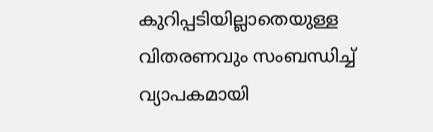കുറിപ്പടിയില്ലാതെയുള്ള വിതരണവും സംബന്ധിച്ച് വ്യാപകമായി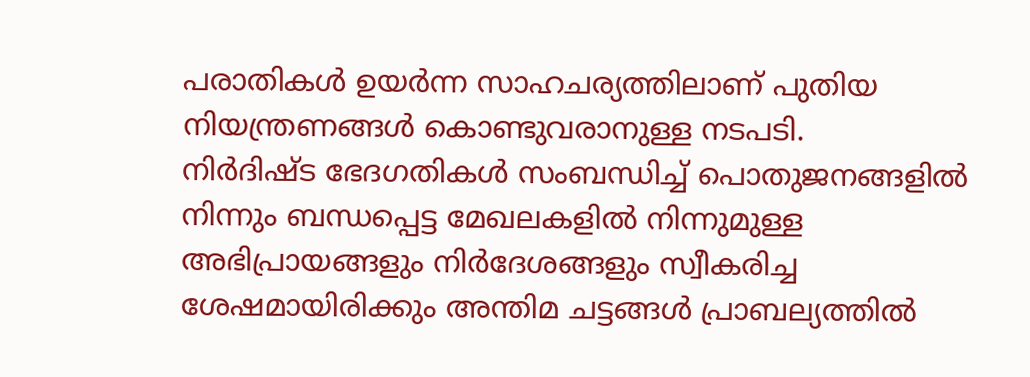പരാതികൾ ഉയർന്ന സാഹചര്യത്തിലാണ് പുതിയ നിയന്ത്രണങ്ങൾ കൊണ്ടുവരാനുള്ള നടപടി.
നിർദിഷ്ട ഭേദഗതികൾ സംബന്ധിച്ച് പൊതുജനങ്ങളിൽ നിന്നും ബന്ധപ്പെട്ട മേഖലകളിൽ നിന്നുമുള്ള അഭിപ്രായങ്ങളും നിർദേശങ്ങളും സ്വീകരിച്ച ശേഷമായിരിക്കും അന്തിമ ചട്ടങ്ങൾ പ്രാബല്യത്തിൽ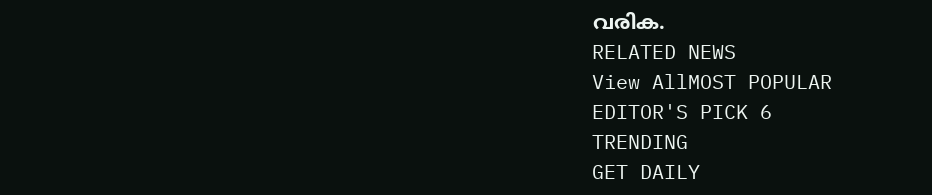വരിക.
RELATED NEWS
View AllMOST POPULAR
EDITOR'S PICK 6
TRENDING
GET DAILY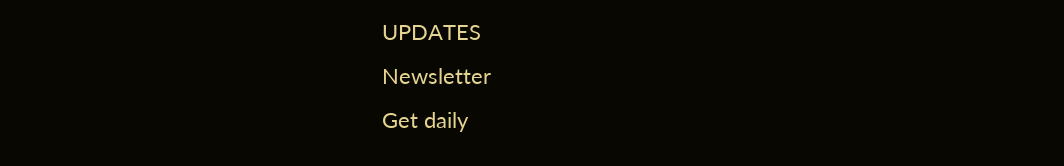UPDATES
Newsletter
Get daily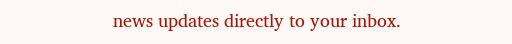news updates directly to your inbox.